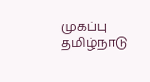முகப்பு
தமிழ்நாடு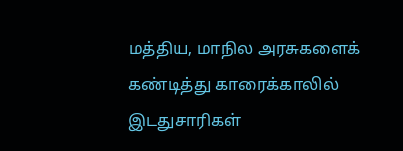மத்திய, மாநில அரசுகளைக் கண்டித்து காரைக்காலில் இடதுசாரிகள்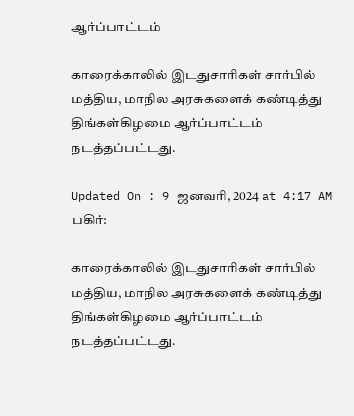ஆர்ப்பாட்டம்

காரைக்காலில் இடதுசாரிகள் சார்பில் மத்திய, மாநில அரசுகளைக் கண்டித்து திங்கள்கிழமை ஆர்ப்பாட்டம் நடத்தப்பட்டது.

Updated On : 9 ஜனவரி, 2024 at 4:17 AM
பகிர்:

காரைக்காலில் இடதுசாரிகள் சார்பில் மத்திய, மாநில அரசுகளைக் கண்டித்து திங்கள்கிழமை ஆர்ப்பாட்டம் நடத்தப்பட்டது.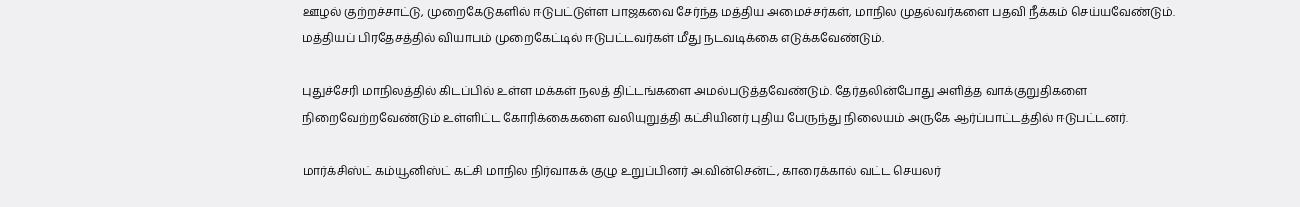ஊழல் குற்றச்சாட்டு, முறைகேடுகளில் ஈடுபட்டுள்ள பாஜகவை சேர்ந்த மத்திய அமைச்சர்கள், மாநில முதல்வர்களை பதவி நீக்கம் செய்யவேண்டும். மத்தியப் பிரதேசத்தில் வியாபம் முறைகேட்டில் ஈடுபட்டவர்கள் மீது நடவடிக்கை எடுக்கவேண்டும்.

புதுச்சேரி மாநிலத்தில் கிடப்பில் உள்ள மக்கள் நலத் திட்டங்களை அமல்படுத்தவேண்டும். தேர்தலின்போது அளித்த வாக்குறுதிகளை நிறைவேற்றவேண்டும் உள்ளிட்ட கோரிக்கைகளை வலியுறுத்தி கட்சியினர் புதிய பேருந்து நிலையம் அருகே ஆர்ப்பாட்டத்தில் ஈடுபட்டனர்.

மார்க்சிஸ்ட் கம்யூனிஸ்ட் கட்சி மாநில நிர்வாகக் குழு உறுப்பினர் அ.வின்சென்ட், காரைக்கால் வட்ட செயலர்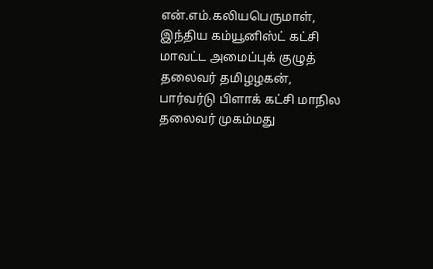என்.எம்.கலியபெருமாள், இந்திய கம்யூனிஸ்ட் கட்சி மாவட்ட அமைப்புக் குழுத் தலைவர் தமிழழகன், பார்வர்டு பிளாக் கட்சி மாநில தலைவர் முகம்மது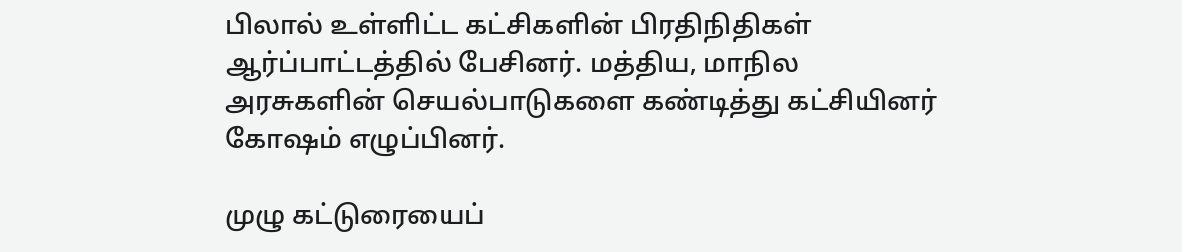பிலால் உள்ளிட்ட கட்சிகளின் பிரதிநிதிகள் ஆர்ப்பாட்டத்தில் பேசினர். மத்திய, மாநில அரசுகளின் செயல்பாடுகளை கண்டித்து கட்சியினர் கோஷம் எழுப்பினர்.

முழு கட்டுரையைப்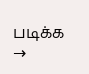படிக்க →